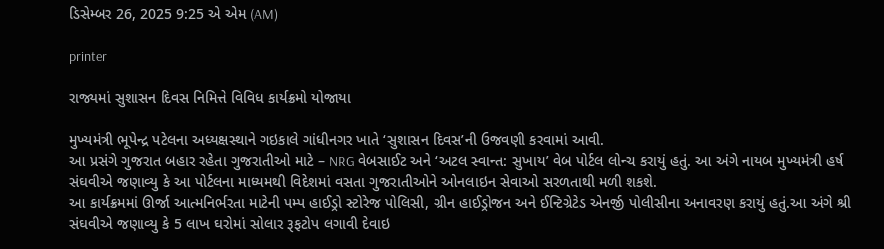ડિસેમ્બર 26, 2025 9:25 એ એમ (AM)

printer

રાજ્યમાં સુશાસન દિવસ નિમિત્તે વિવિધ કાર્યક્રમો યોજાયા

મુખ્યમંત્રી ભૂપેન્દ્ર પટેલના અધ્યક્ષસ્થાને ગઇકાલે ગાંધીનગર ખાતે ‘સુશાસન દિવસ’ની ઉજવણી કરવામાં આવી.
આ પ્રસંગે ગુજરાત બહાર રહેતા ગુજરાતીઓ માટે – NRG વેબસાઈટ અને ‘અટલ સ્વાન્ત: સુખાય’ વેબ પોર્ટલ લોન્ચ કરાયું હતું. આ અંગે નાયબ મુખ્યમંત્રી હર્ષ સંઘવીએ જણાવ્યુ કે આ પોર્ટલના માધ્યમથી વિદેશમાં વસતા ગુજરાતીઓને ઓનલાઇન સેવાઓ સરળતાથી મળી શકશે.
આ કાર્યક્રમમાં ઊર્જા આત્મનિર્ભરતા માટેની પમ્પ હાઈડ્રો સ્ટોરેજ પોલિસી, ગ્રીન હાઈડ્રોજન અને ઈન્ટિગ્રેટેડ એનર્જી પોલીસીના અનાવરણ કરાયું હતું.આ અંગે શ્રી સંઘવીએ જણાવ્યુ કે 5 લાખ ઘરોમાં સોલાર રૂફટોપ લગાવી દેવાઇ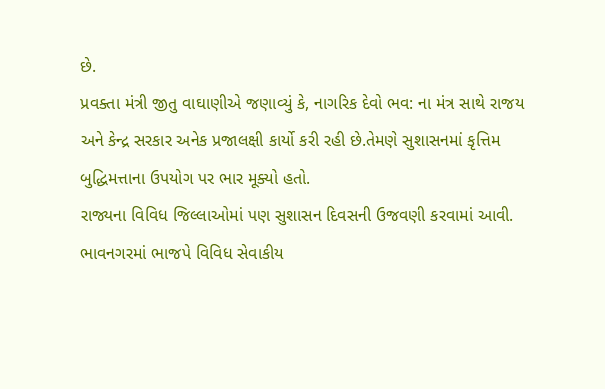છે.
પ્રવક્તા મંત્રી જીતુ વાઘાણીએ જણાવ્યું કે, નાગરિક દેવો ભવ: ના મંત્ર સાથે રાજય અને કેન્દ્ર સરકાર અનેક પ્રજાલક્ષી કાર્યો કરી રહી છે.તેમણે સુશાસનમાં કૃત્તિમ બુદ્ધિમત્તાના ઉપયોગ પર ભાર મૂક્યો હતો.
રાજ્યના વિવિધ જિલ્લાઓમાં પણ સુશાસન દિવસની ઉજવણી કરવામાં આવી.
ભાવનગરમાં ભાજપે વિવિધ સેવાકીય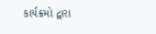કાર્યક્રમો દ્વારા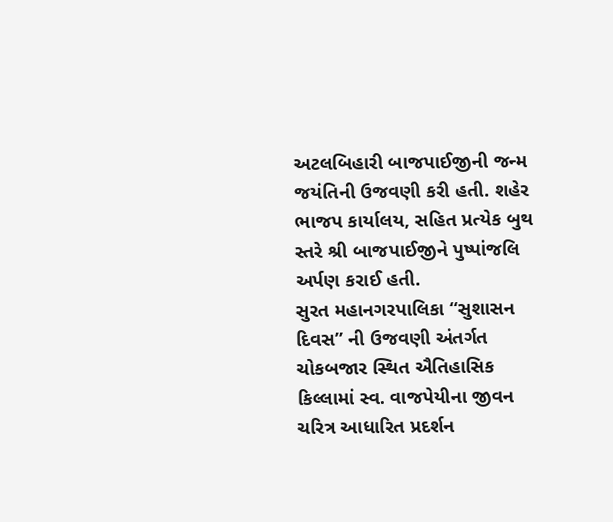અટલબિહારી બાજપાઈજીની જન્મ જયંતિની ઉજવણી કરી હતી. શહેર ભાજપ કાર્યાલય, સહિત પ્રત્યેક બુથ સ્તરે શ્રી બાજપાઈજીને પુષ્પાંજલિ અર્પણ કરાઈ હતી.
સુરત મહાનગરપાલિકા “સુશાસન દિવસ” ની ઉજવણી અંતર્ગત ચોકબજાર સ્થિત ઐતિહાસિક કિલ્લામાં સ્વ. વાજપેયીના જીવન ચરિત્ર આધારિત પ્રદર્શન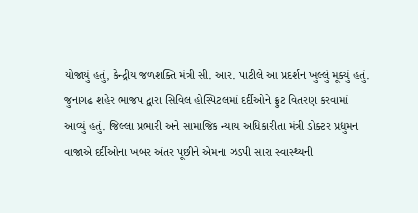યોજાયું હતું, કેન્દ્રીય જળશક્તિ મંત્રી સી. આર. પાટીલે આ પ્રદર્શન ખુલ્લું મૂક્યું હતું.
જુનાગઢ શહેર ભાજપ દ્વારા સિવિલ હોસ્પિટલમાં દર્દીઓને ફ્રુટ વિતરણ કરવામાં આવ્યું હતું. જિલ્લા પ્રભારી અને સામાજિક ન્યાય અધિકારીતા મંત્રી ડોક્ટર પ્રદ્યુમન વાજાએ દર્દીઓના ખબર અંતર પૂછીને એમના ઝડપી સારા સ્વાસ્થ્યની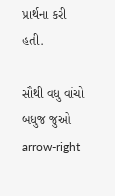પ્રાર્થના કરી હતી.

સૌથી વધુ વાંચો
બધુજ જુઓ arrow-right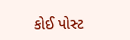કોઈ પોસ્ટ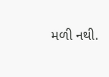મળી નથી.